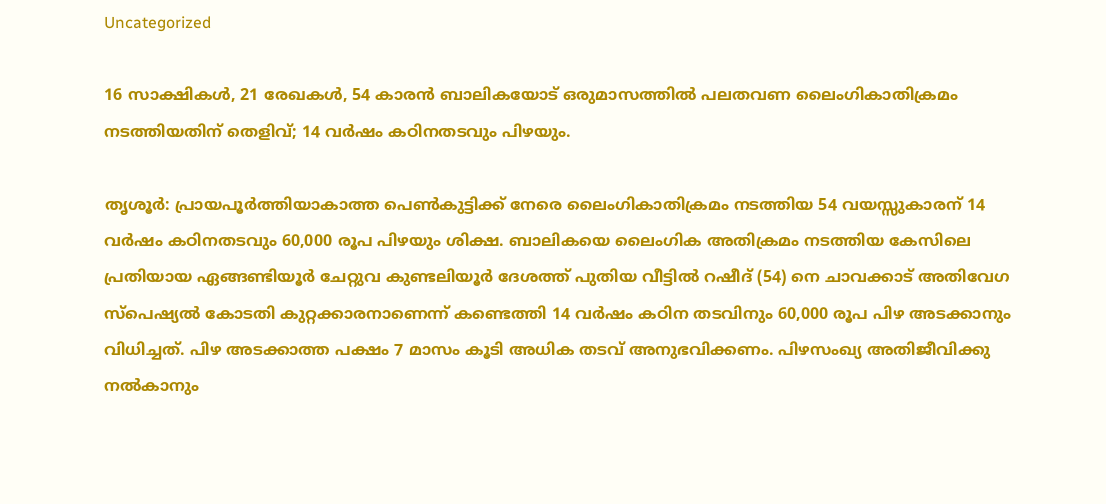Uncategorized

16 സാക്ഷികൾ, 21 രേഖകൾ, 54 കാരൻ ബാലികയോട് ഒരുമാസത്തിൽ പലതവണ ലൈംഗികാതിക്രമം നടത്തിയതിന് തെളിവ്; 14 വർഷം കഠിനതടവും പിഴയും.

തൃശൂർ: പ്രായപൂർത്തിയാകാത്ത പെൺകുട്ടിക്ക് നേരെ ലൈംഗികാതിക്രമം നടത്തിയ 54 വയസ്സുകാരന് 14 വർഷം കഠിനതടവും 60,000 രൂപ പിഴയും ശിക്ഷ. ബാലികയെ ലൈംഗിക അതിക്രമം നടത്തിയ കേസിലെ പ്രതിയായ ഏങ്ങണ്ടിയൂർ ചേറ്റുവ കുണ്ടലിയൂർ ദേശത്ത് പുതിയ വീട്ടിൽ റഷീദ് (54) നെ ചാവക്കാട് അതിവേഗ സ്പെഷ്യൽ കോടതി കുറ്റക്കാരനാണെന്ന് കണ്ടെത്തി 14 വർഷം കഠിന തടവിനും 60,000 രൂപ പിഴ അടക്കാനും വിധിച്ചത്. പിഴ അടക്കാത്ത പക്ഷം 7 മാസം കൂടി അധിക തടവ് അനുഭവിക്കണം. പിഴസംഖ്യ അതിജീവിക്കു നൽകാനും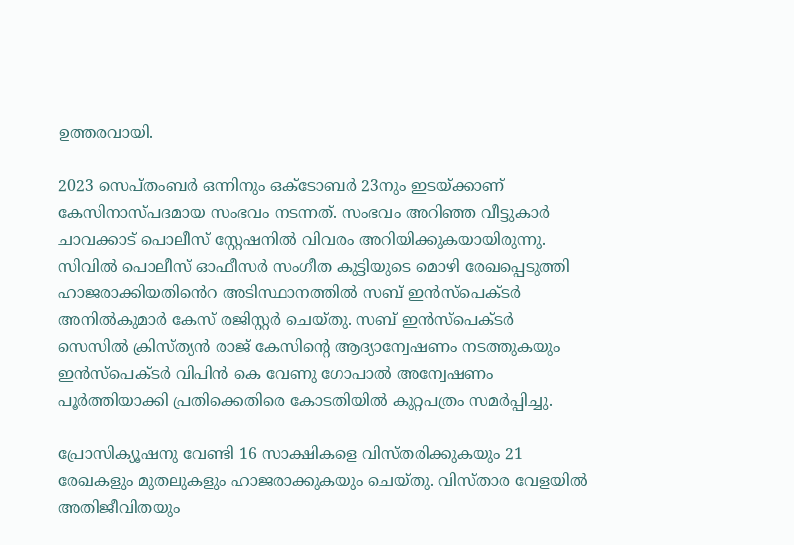ഉത്തരവായി.

2023 സെപ്തംബർ ഒന്നിനും ഒക്ടോബ‍ർ 23നും ഇടയ്ക്കാണ് കേസിനാസ്പദമായ സംഭവം നടന്നത്. സംഭവം അറിഞ്ഞ വീട്ടുകാർ ചാവക്കാട് പൊലീസ് സ്റ്റേഷനിൽ വിവരം അറിയിക്കുകയായിരുന്നു. സിവിൽ പൊലീസ് ഓഫീസർ സംഗീത കുട്ടിയുടെ മൊഴി രേഖപ്പെടുത്തി ഹാജരാക്കിയതിൻെറ അടിസ്ഥാനത്തിൽ സബ് ഇൻസ്പെക്ടർ അനിൽകുമാർ കേസ് രജിസ്റ്റർ ചെയ്തു. സബ് ഇൻസ്പെക്ടർ സെസിൽ ക്രിസ്ത്യൻ രാജ് കേസിന്റെ ആദ്യാന്വേഷണം നടത്തുകയും ഇൻസ്പെക്ടർ വിപിൻ കെ വേണു ഗോപാൽ അന്വേഷണം പൂർത്തിയാക്കി പ്രതിക്കെതിരെ കോടതിയിൽ കുറ്റപത്രം സമർപ്പിച്ചു.

പ്രോസിക്യൂഷനു വേണ്ടി 16 സാക്ഷികളെ വിസ്തരിക്കുകയും 21 രേഖകളും മുതലുകളും ഹാജരാക്കുകയും ചെയ്തു. വിസ്താര വേളയിൽ അതിജീവിതയും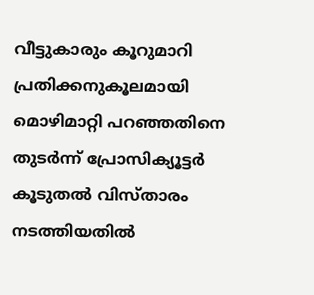വീട്ടുകാരും കൂറുമാറി പ്രതിക്കനുകൂലമായി മൊഴിമാറ്റി പറഞ്ഞതിനെ തുടർന്ന് പ്രോസിക്യൂട്ടർ കൂടുതൽ വിസ്താരം നടത്തിയതിൽ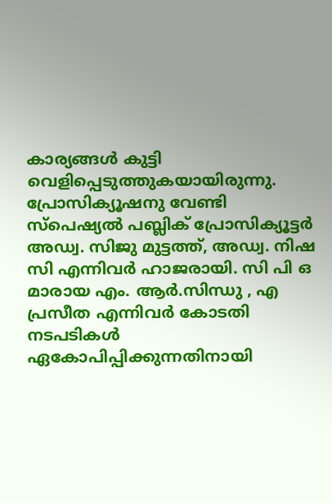കാര്യങ്ങൾ കുട്ടി വെളിപ്പെടുത്തുകയായിരുന്നു. പ്രോസിക്യൂഷനു വേണ്ടി സ്പെഷ്യൽ പബ്ലിക് പ്രോസിക്യൂട്ടർ അഡ്വ. സിജു മുട്ടത്ത്, അഡ്വ. നിഷ സി എന്നിവർ ഹാജരായി. സി പി ഒ മാരായ എം. ആർ.സിന്ധു , എ പ്രസീത എന്നിവർ കോടതി നടപടികൾ ഏകോപിപ്പിക്കുന്നതിനായി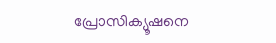പ്രോസിക്യൂഷനെ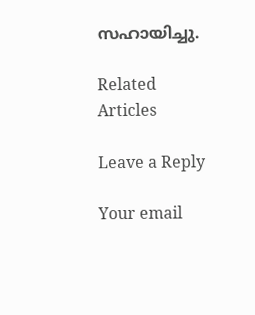സഹായിച്ചു.

Related Articles

Leave a Reply

Your email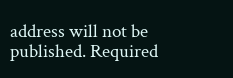address will not be published. Required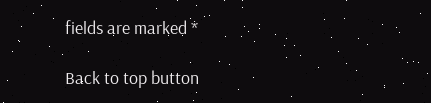fields are marked *

Back to top button